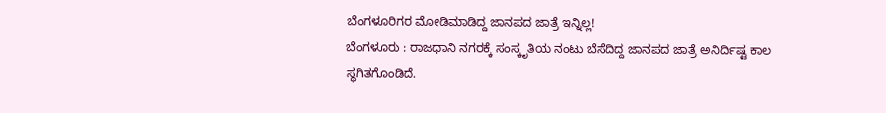ಬೆಂಗಳೂರಿಗರ ಮೋಡಿಮಾಡಿದ್ದ ಜಾನಪದ ಜಾತ್ರೆ ಇನ್ನಿಲ್ಲ!
ಬೆಂಗಳೂರು : ರಾಜಧಾನಿ ನಗರಕ್ಕೆ ಸಂಸ್ಕೃತಿಯ ನಂಟು ಬೆಸೆದಿದ್ದ ಜಾನಪದ ಜಾತ್ರೆ ಅನಿರ್ದಿಷ್ಟ ಕಾಲ ಸ್ಥಗಿತಗೊಂಡಿದೆ.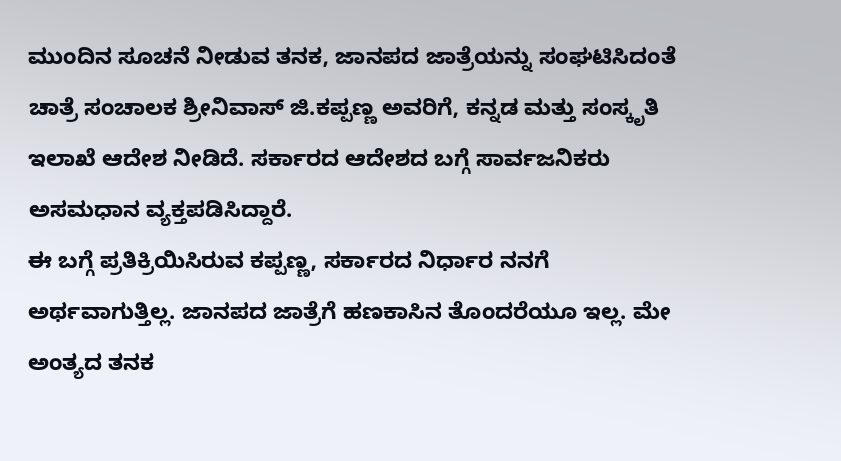ಮುಂದಿನ ಸೂಚನೆ ನೀಡುವ ತನಕ, ಜಾನಪದ ಜಾತ್ರೆಯನ್ನು ಸಂಘಟಿಸಿದಂತೆ ಚಾತ್ರೆ ಸಂಚಾಲಕ ಶ್ರೀನಿವಾಸ್ ಜಿ.ಕಪ್ಪಣ್ಣ ಅವರಿಗೆ, ಕನ್ನಡ ಮತ್ತು ಸಂಸ್ಕೃತಿ ಇಲಾಖೆ ಆದೇಶ ನೀಡಿದೆ. ಸರ್ಕಾರದ ಆದೇಶದ ಬಗ್ಗೆ ಸಾರ್ವಜನಿಕರು ಅಸಮಧಾನ ವ್ಯಕ್ತಪಡಿಸಿದ್ದಾರೆ.
ಈ ಬಗ್ಗೆ ಪ್ರತಿಕ್ರಿಯಿಸಿರುವ ಕಪ್ಪಣ್ಣ, ಸರ್ಕಾರದ ನಿರ್ಧಾರ ನನಗೆ ಅರ್ಥವಾಗುತ್ತಿಲ್ಲ. ಜಾನಪದ ಜಾತ್ರೆಗೆ ಹಣಕಾಸಿನ ತೊಂದರೆಯೂ ಇಲ್ಲ. ಮೇ ಅಂತ್ಯದ ತನಕ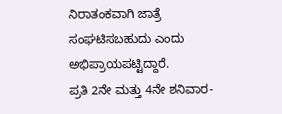ನಿರಾತಂಕವಾಗಿ ಜಾತ್ರೆ ಸಂಘಟಿಸಬಹುದು ಎಂದು ಅಭಿಪ್ರಾಯಪಟ್ಟಿದ್ದಾರೆ.
ಪ್ರತಿ 2ನೇ ಮತ್ತು 4ನೇ ಶನಿವಾರ-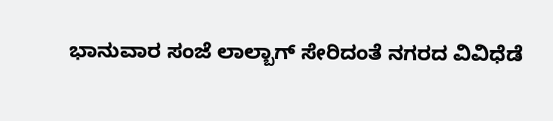ಭಾನುವಾರ ಸಂಜೆ ಲಾಲ್ಬಾಗ್ ಸೇರಿದಂತೆ ನಗರದ ವಿವಿಧೆಡೆ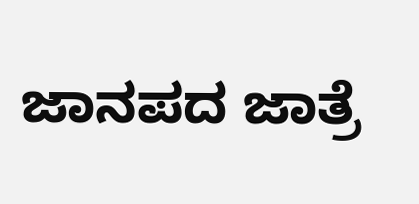ಜಾನಪದ ಜಾತ್ರೆ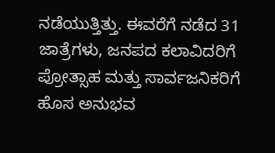ನಡೆಯುತ್ತಿತ್ತು. ಈವರೆಗೆ ನಡೆದ 31 ಜಾತ್ರೆಗಳು, ಜನಪದ ಕಲಾವಿದರಿಗೆ ಪ್ರೋತ್ಸಾಹ ಮತ್ತು ಸಾರ್ವಜನಿಕರಿಗೆ ಹೊಸ ಅನುಭವ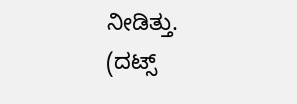ನೀಡಿತ್ತು.
(ದಟ್ಸ್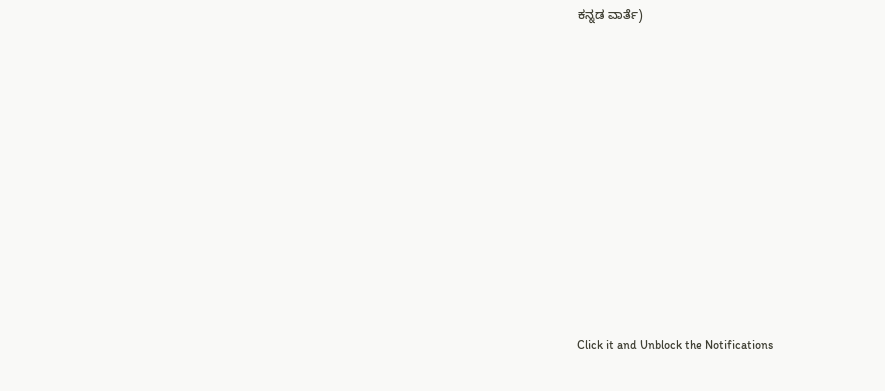ಕನ್ನಡ ವಾರ್ತೆ)












Click it and Unblock the Notifications